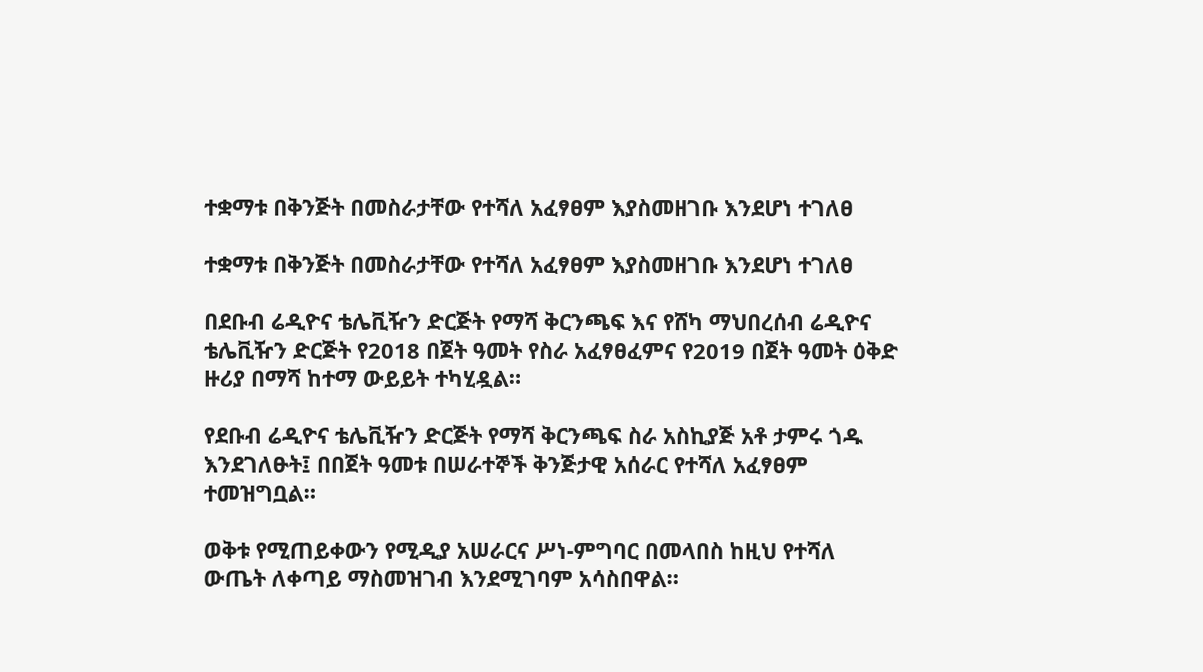ተቋማቱ በቅንጅት በመስራታቸው የተሻለ አፈፃፀም እያስመዘገቡ እንደሆነ ተገለፀ

ተቋማቱ በቅንጅት በመስራታቸው የተሻለ አፈፃፀም እያስመዘገቡ እንደሆነ ተገለፀ

በደቡብ ሬዲዮና ቴሌቪዥን ድርጅት የማሻ ቅርንጫፍ እና የሸካ ማህበረሰብ ሬዲዮና ቴሌቪዥን ድርጅት የ2018 በጀት ዓመት የስራ አፈፃፀፈምና የ2019 በጀት ዓመት ዕቅድ ዙሪያ በማሻ ከተማ ውይይት ተካሂዷል።

የደቡብ ሬዲዮና ቴሌቪዥን ድርጅት የማሻ ቅርንጫፍ ስራ አስኪያጅ አቶ ታምሩ ጎዱ እንደገለፁት፤ በበጀት ዓመቱ በሠራተኞች ቅንጅታዊ አሰራር የተሻለ አፈፃፀም ተመዝግቧል።

ወቅቱ የሚጠይቀውን የሚዲያ አሠራርና ሥነ-ምግባር በመላበስ ከዚህ የተሻለ ውጤት ለቀጣይ ማስመዝገብ እንደሚገባም አሳስበዋል።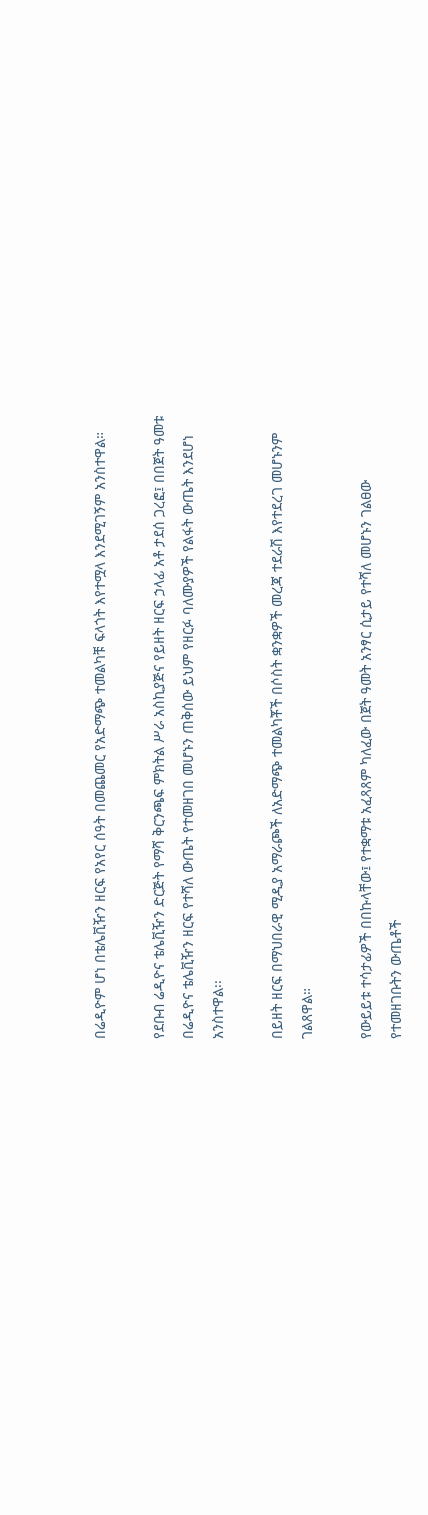በሬዲዮም ሆነ በቴሌቪዥን ዘርፍ የአየር ሰዓት በመጨመር የአድማጭ ተመልካቹ ፍላጎት እየተሟላ እንደሚገኝም አንስተዋል።

የደቡብ ሬዲዮና ቴሌቪዥን ድርጅት የማሻ ቅርንጫፍ ምክትል ሥራ አስኪያጅና የይዘት ዘርፍ ኃላፊ አቶ ታደሰ ጋረፎ፤ በበጀት ዓመቱ በሬዲዮና ቴሌቪዥን ዘርፍ የተሻለ ውጤት የተመዘገበ መሆኑን ጠቅሰው ይህም የዘርፉ ባለሙያዎች የልፋት ውጤት እንደሆነ አንስተዋል፡፡

በይዘት ዘርፍ በማህበራዊ ሚዲያ አማራጮች ለአድማጭ ተመልካቾች በሶስት ቋንቋዎች መረጃ ተደራሽ እየተደረገ መሆኑንም ገልጸዋል።

የውይይቱ ተሳታፊዎች በበኩላቸው፤ የተቋማቱ አፈጻጸም ካለፈው በጀት ዓመት አንፃር ሲታይ የተሻለ መሆኑን ገልፀው የተመዘገቡትን ውጤቶች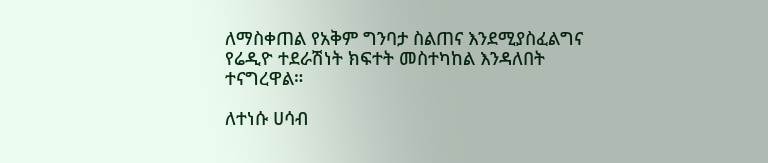ለማስቀጠል የአቅም ግንባታ ስልጠና እንደሚያስፈልግና የሬዲዮ ተደራሽነት ክፍተት መስተካከል እንዳለበት ተናግረዋል።

ለተነሱ ሀሳብ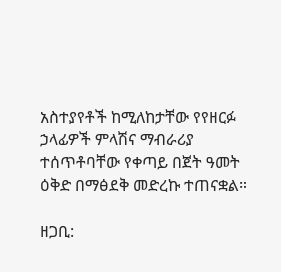አስተያየቶች ከሚለከታቸው የየዘርፉ ኃላፊዎች ምላሽና ማብራሪያ ተሰጥቶባቸው የቀጣይ በጀት ዓመት ዕቅድ በማፅደቅ መድረኩ ተጠናቋል።

ዘጋቢ: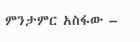ምንታምር አስፋው –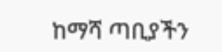ከማሻ ጣቢያችን